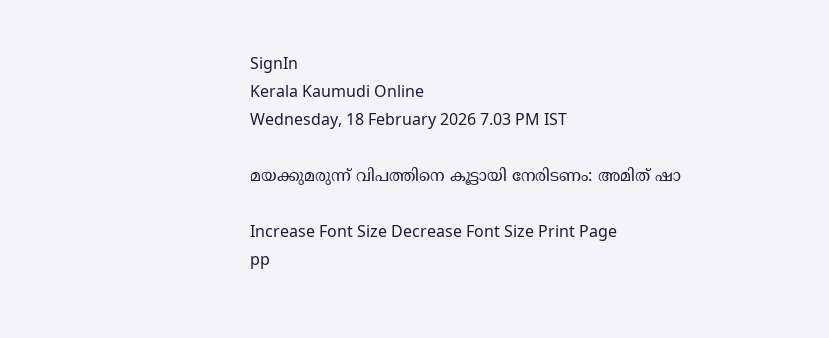SignIn
Kerala Kaumudi Online
Wednesday, 18 February 2026 7.03 PM IST

മയക്കുമരുന്ന് വിപത്തിനെ കൂട്ടായി നേരിടണം: അമിത് ഷാ

Increase Font Size Decrease Font Size Print Page
pp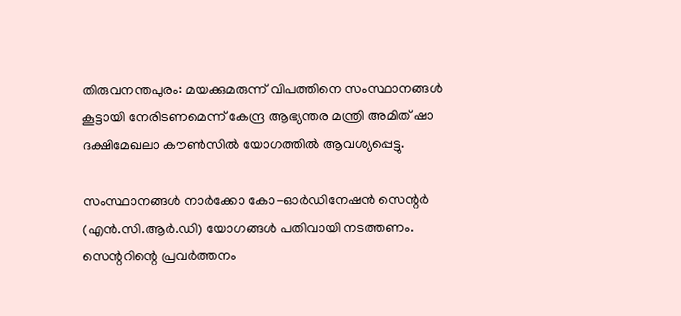തിരുവനന്തപുരം: മയക്കുമരുന്ന് വിപത്തിനെ സംസ്ഥാനങ്ങൾ കൂട്ടായി നേരിടണമെന്ന് കേന്ദ്ര ആഭ്യന്തര മന്ത്രി അമിത് ഷാ ദക്ഷിമേഖലാ കൗൺസിൽ യോഗത്തിൽ ആവശ്യപ്പെട്ടു.

സംസ്ഥാനങ്ങൾ നാർക്കോ കോ-ഓർഡിനേഷൻ സെന്റർ (എൻ.സി.ആർ.ഡി) യോഗങ്ങൾ പതിവായി നടത്തണം. സെന്ററിന്റെ പ്രവർത്തനം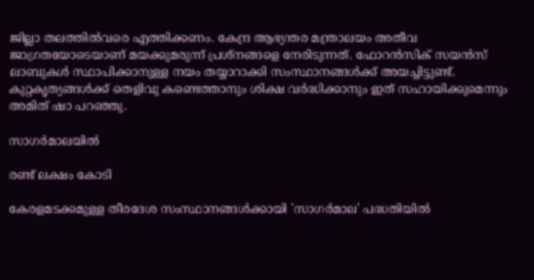ജില്ലാ തലത്തിൽവരെ എത്തിക്കണം. കേന്ദ്ര ആഭ്യന്തര മന്ത്രാലയം അതീവ ജാഗ്രതയോടെയാണ് മയക്കുമരുന്ന് പ്രശ്നങ്ങളെ നേരിടുന്നത്. ഫോറൻസിക് സയൻസ് ലാബുകൾ സ്ഥാപിക്കാനുള്ള നയം തയ്യാറാക്കി സംസ്ഥാനങ്ങൾക്ക് അയച്ചിട്ടുണ്ട്. കുറ്റകൃത്യങ്ങൾക്ക് തെളിവു കണ്ടെത്താനും ശിക്ഷ വർദ്ധിക്കാനും ഇത് സഹായിക്കുമെന്നും അമിത് ഷാ പറഞ്ഞു.

സാഗർമാലയിൽ

രണ്ട് ലക്ഷം കോടി

കേരളമടക്കമുള്ള തീരദേശ സംസ്ഥാനങ്ങൾക്കായി 'സാഗർമാല' പദ്ധതിയിൽ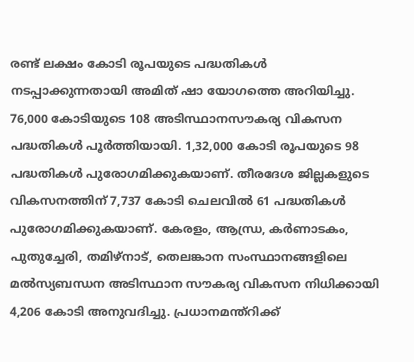രണ്ട് ലക്ഷം കോടി രൂപയുടെ പദ്ധതികൾ നടപ്പാക്കുന്നതായി അമിത് ഷാ യോഗത്തെ അറിയിച്ചു. 76,000 കോടിയുടെ 108 അടിസ്ഥാനസൗകര്യ വികസന പദ്ധതികൾ പൂർത്തിയായി. 1,32,000 കോടി രൂപയുടെ 98 പദ്ധതികൾ പുരോഗമിക്കുകയാണ്. തീരദേശ ജില്ലകളുടെ വികസനത്തിന് 7,737 കോടി ചെലവിൽ 61 പദ്ധതികൾ പുരോഗമിക്കുകയാണ്. കേരളം, ആന്ധ്ര, കർണാടകം, പുതുച്ചേരി, തമിഴ്നാട്, തെലങ്കാന സംസ്ഥാനങ്ങളിലെ മൽസ്യബന്ധന അടിസ്ഥാന സൗകര്യ വികസന നിധിക്കായി 4,206 കോടി അനുവദിച്ചു. പ്രധാനമന്ത്റിക്ക്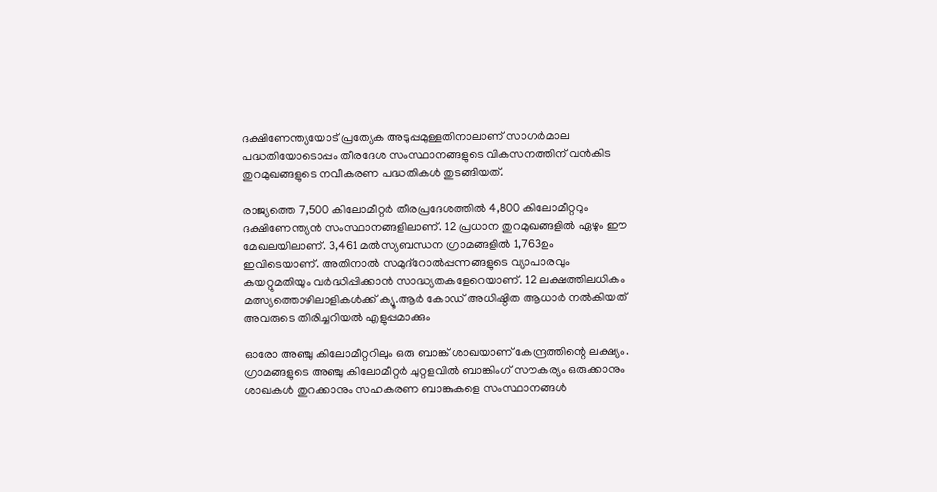ദക്ഷിണേന്ത്യയോട് പ്രത്യേക അടുപ്പമുള്ളതിനാലാണ് സാഗർമാല
പദ്ധതിയോടൊപ്പം തീരദേശ സംസ്ഥാനങ്ങളുടെ വികസനത്തിന് വൻകിട തുറമുഖങ്ങളുടെ നവീകരണ പദ്ധതികൾ തുടങ്ങിയത്.

രാജ്യത്തെ 7,500 കിലോമീറ്റർ തീരപ്രദേശത്തിൽ 4,800 കിലോമീറ്ററും ദക്ഷിണേന്ത്യൻ സംസ്ഥാനങ്ങളിലാണ്. 12 പ്രധാന തുറമുഖങ്ങളിൽ ഏഴും ഈ മേഖലയിലാണ്. 3,461 മൽസ്യബന്ധന ഗ്രാമങ്ങളിൽ 1,763ഉം ഇവിടെയാണ്. അതിനാൽ സമുദ്റോൽപ്പന്നങ്ങളുടെ വ്യാപാരവും കയറ്റുമതിയും വർദ്ധിപ്പിക്കാൻ സാദ്ധ്യതകളേറെയാണ്. 12 ലക്ഷത്തിലധികം മത്സ്യത്തൊഴിലാളികൾക്ക് ക്യൂ.ആർ കോഡ് അധിഷ്ഠിത ആധാർ നൽകിയത് അവരുടെ തിരിച്ചറിയൽ എളുപ്പമാക്കും

ഓരോ അഞ്ചു കിലോമീറ്ററിലും ഒരു ബാങ്ക് ശാഖയാണ് കേന്ദ്രത്തിന്റെ ലക്ഷ്യം. ഗ്രാമങ്ങളുടെ അഞ്ചു കിലോമീറ്റർ ചുറ്റളവിൽ ബാങ്കിംഗ് സൗകര്യം ഒരുക്കാനും
ശാഖകൾ തുറക്കാനും സഹകരണ ബാങ്കുകളെ സംസ്ഥാനങ്ങൾ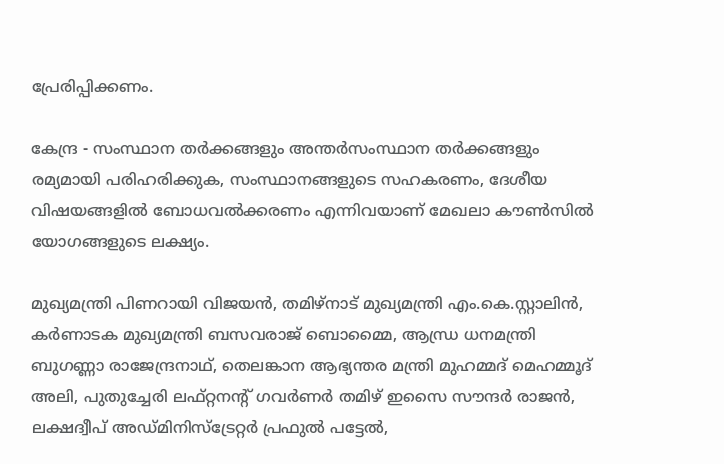പ്രേരിപ്പിക്കണം.

കേന്ദ്ര - സംസ്ഥാന തർക്കങ്ങളും അന്തർസംസ്ഥാന തർക്കങ്ങളും രമ്യമായി പരിഹരിക്കുക, സംസ്ഥാനങ്ങളുടെ സഹകരണം, ദേശീയ വിഷയങ്ങളിൽ ബോധവൽക്കരണം എന്നിവയാണ് മേഖലാ കൗൺസിൽ യോഗങ്ങളുടെ ലക്ഷ്യം.

മുഖ്യമന്ത്രി പിണറായി വിജയൻ, തമിഴ്നാട് മുഖ്യമന്ത്രി എം.കെ.സ്റ്റാലിൻ, കർണാടക മുഖ്യമന്ത്രി ബസവരാജ് ബൊമ്മൈ, ആന്ധ്ര ധനമന്ത്രി ബുഗണ്ണാ രാജേന്ദ്രനാഥ്, തെലങ്കാന ആഭ്യന്തര മന്ത്രി മുഹമ്മദ് മെഹമ്മൂദ് അലി, പുതുച്ചേരി ലഫ്‌റ്റനന്റ് ഗവർണർ തമിഴ് ഇസൈ സൗന്ദർ രാജൻ, ലക്ഷദ്വീപ് അഡ്മിനിസ്ട്രേറ്റർ പ്രഫുൽ പട്ടേൽ,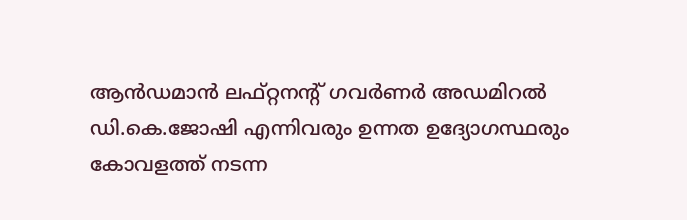ആൻഡമാൻ ലഫ്റ്റനന്റ് ഗവർണർ അഡമിറൽ ഡി.കെ.ജോഷി എന്നിവരും ഉന്നത ഉദ്യോഗസ്ഥരും കോവളത്ത് നടന്ന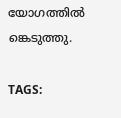യോഗത്തിൽ ങ്കെടുത്തു.

TAGS: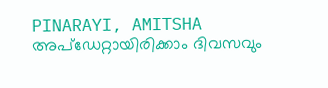PINARAYI, AMITSHA
അപ്ഡേറ്റായിരിക്കാം ദിവസവും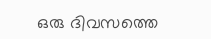ഒരു ദിവസത്തെ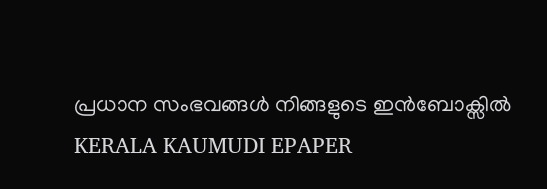പ്രധാന സംഭവങ്ങൾ നിങ്ങളുടെ ഇൻബോക്സിൽ
KERALA KAUMUDI EPAPER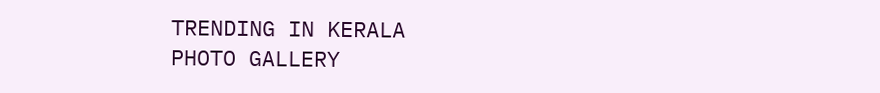TRENDING IN KERALA
PHOTO GALLERY